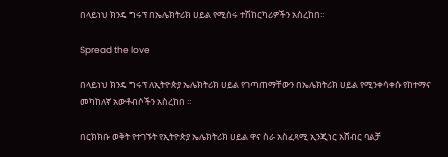በላይነህ ክንዴ ግሩፕ በኤሌክትሪክ ሀይል የሚሰሩ ተሽከርካሪዎችን አስረከበ፡፡

Spread the love

በላይነህ ክንዴ ግሩፕ ለኢትዮጵያ ኤሌክትሪክ ሀይል የገጣጠማቸውን በኤሌክትሪክ ሀይል የሚንቀሳቀሱ የከተማና መካከለኛ አውቶብሶችን አስረከበ ።

በርክክቡ ወቅት የተገኙት የኢትዮጵያ ኤሌክትሪክ ሀይል ዋና ስራ አስፈጻሚ ኢንጂነር አሸብር ባልቻ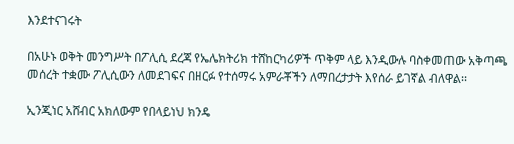እንደተናገሩት

በአሁኑ ወቅት መንግሥት በፖሊሲ ደረጃ የኤሌክትሪክ ተሸከርካሪዎች ጥቅም ላይ እንዲውሉ ባስቀመጠው አቅጣጫ መሰረት ተቋሙ ፖሊሲውን ለመደገፍና በዘርፉ የተሰማሩ አምራቾችን ለማበረታታት እየሰራ ይገኛል ብለዋል፡፡

ኢንጂነር አሸብር አክለውም የበላይነህ ክንዴ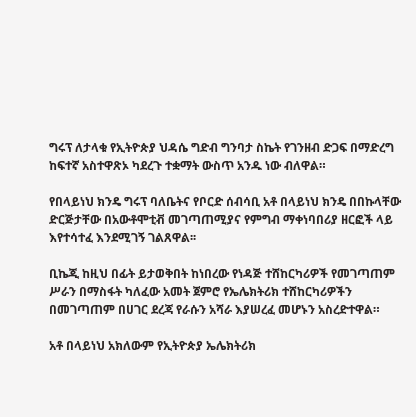ግሩፕ ለታላቁ የኢትዮጵያ ህዳሴ ግድብ ግንባታ ስኬት የገንዘብ ድጋፍ በማድረግ ከፍተኛ አስተዋጽኦ ካደረጉ ተቋማት ውስጥ አንዱ ነው ብለዋል።

የበላይነህ ክንዴ ግሩፕ ባለቤትና የቦርድ ሰብሳቢ አቶ በላይነህ ክንዴ በበኩላቸው ድርጅታቸው በአውቶሞቲቭ መገጣጠሚያና የምግብ ማቀነባበሪያ ዘርፎች ላይ እየተሳተፈ እንደሚገኝ ገልጸዋል፡፡

ቢኬጂ ከዚህ በፊት ይታወቅበት ከነበረው የነዳጅ ተሸከርካሪዎች የመገጣጠም ሥራን በማስፋት ካለፈው አመት ጀምሮ የኤሌክትሪክ ተሸከርካሪዎችን በመገጣጠም በሀገር ደረጃ የራሱን አሻራ እያሠረፈ መሆኑን አስረድተዋል።

አቶ በላይነህ አክለውም የኢትዮጵያ ኤሌክትሪክ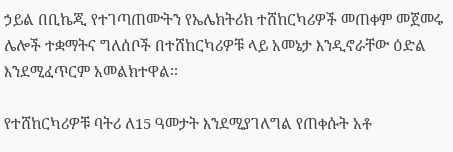ኃይል በቢኬጂ የተገጣጠሙትን የኤሌክትሪክ ተሸከርካሪዎች መጠቀም መጀመሩ ሌሎች ተቋማትና ግለሰቦች በተሸከርካሪዎቹ ላይ አመኔታ እንዲኖራቸው ዕድል እንደሚፈጥርም አመልክተዋል፡፡

የተሸከርካሪዎቹ ባትሪ ለ15 ዓመታት እንደሚያገለግል የጠቀሱት አቶ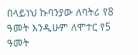በላይነህ ኩባንያው ለባትሪ የ8 ዓመት እንዲሁም ለሞተር የ5 ዓመት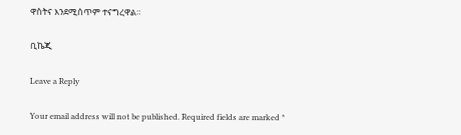ዋስትና እንደሚሰጥም ተናግረዋል።

ቢኬጂ

Leave a Reply

Your email address will not be published. Required fields are marked *